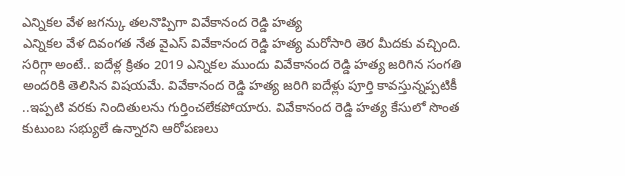ఎన్నికల వేళ జగన్కు తలనొప్పిగా వివేకానంద రెడ్డి హత్య
ఎన్నికల వేళ దివంగత నేత వైఎస్ వివేకానంద రెడ్డి హత్య మరోసారి తెర మీదకు వచ్చింది. సరిగ్గా అంటే.. ఐదేళ్ల క్రితం 2019 ఎన్నికల ముందు వివేకానంద రెడ్డి హత్య జరిగిన సంగతి అందరికి తెలిసిన విషయమే. వివేకానంద రెడ్డి హత్య జరిగి ఐదేళ్లు పూర్తి కావస్తున్నప్పటికీ ..ఇప్పటి వరకు నిందితులను గుర్తించలేకపోయారు. వివేకానంద రెడ్డి హత్య కేసులో సొంత కుటుంబ సభ్యులే ఉన్నారని ఆరోపణలు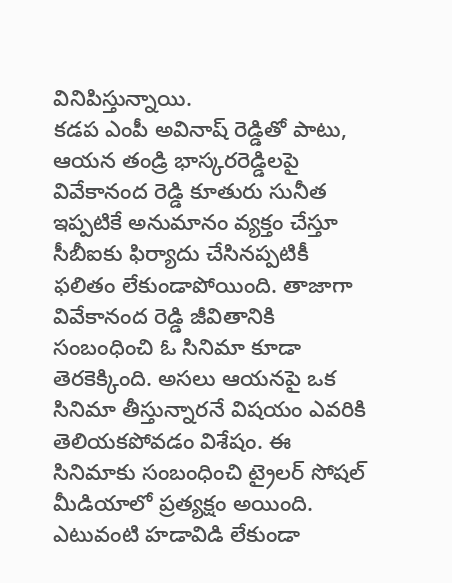వినిపిస్తున్నాయి.
కడప ఎంపీ అవినాష్ రెడ్డితో పాటు, ఆయన తండ్రి భాస్కరరెడ్డిలపై వివేకానంద రెడ్డి కూతురు సునీత ఇప్పటికే అనుమానం వ్యక్తం చేస్తూ సీబీఐకు ఫిర్యాదు చేసినప్పటికీ ఫలితం లేకుండాపోయింది. తాజాగా వివేకానంద రెడ్డి జీవితానికి సంబంధించి ఓ సినిమా కూడా తెరకెక్కింది. అసలు ఆయనపై ఒక సినిమా తీస్తున్నారనే విషయం ఎవరికి తెలియకపోవడం విశేషం. ఈ సినిమాకు సంబంధించి ట్రైలర్ సోషల్ మీడియాలో ప్రత్యక్షం అయింది. ఎటువంటి హడావిడి లేకుండా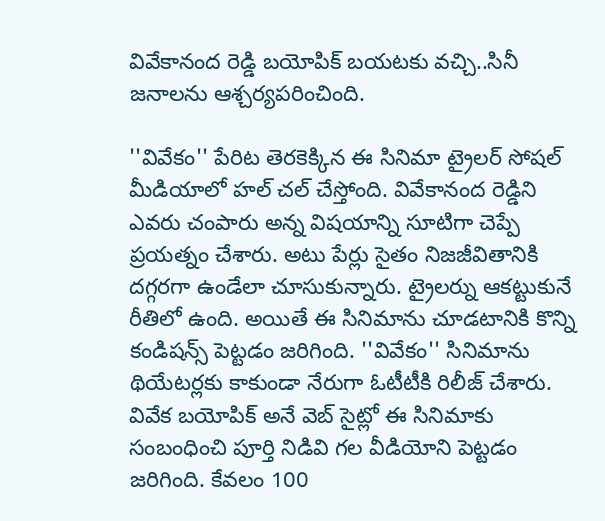వివేకానంద రెడ్డి బయోపిక్ బయటకు వచ్చి..సినీ జనాలను ఆశ్చర్యపరించింది.

''వివేకం'' పేరిట తెరకెక్కిన ఈ సినిమా ట్రైలర్ సోషల్ మీడియాలో హల్ చల్ చేస్తోంది. వివేకానంద రెడ్డిని ఎవరు చంపారు అన్న విషయాన్ని సూటిగా చెప్పే ప్రయత్నం చేశారు. అటు పేర్లు సైతం నిజజీవితానికి దగ్గరగా ఉండేలా చూసుకున్నారు. ట్రైలర్ను ఆకట్టుకునే రీతిలో ఉంది. అయితే ఈ సినిమాను చూడటానికి కొన్ని కండిషన్స్ పెట్టడం జరిగింది. ''వివేకం'' సినిమాను థియేటర్లకు కాకుండా నేరుగా ఓటీటీకి రిలీజ్ చేశారు. వివేక బయోపిక్ అనే వెబ్ సైట్లో ఈ సినిమాకు సంబంధించి పూర్తి నిడివి గల వీడియోని పెట్టడం జరిగింది. కేవలం 100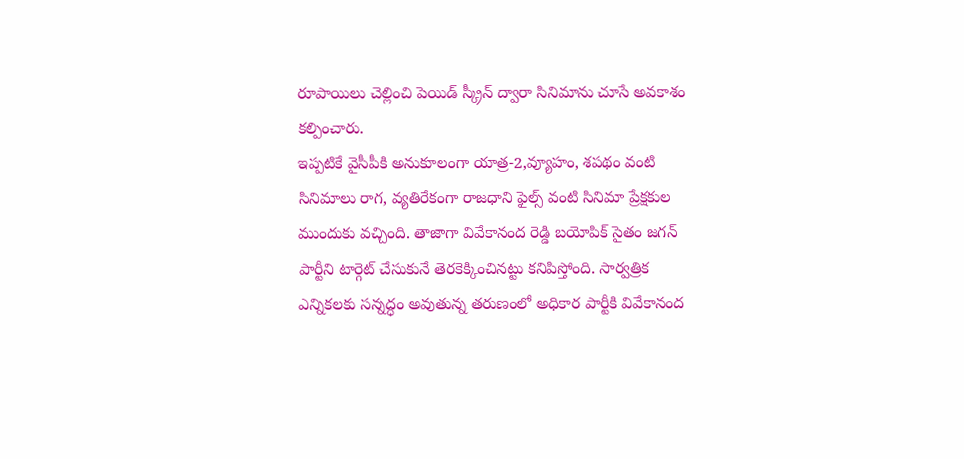రూపాయిలు చెల్లించి పెయిడ్ స్క్రీన్ ద్వారా సినిమాను చూసే అవకాశం కల్పించారు.
ఇప్పటికే వైసీపీకి అనుకూలంగా యాత్ర-2,వ్యూహం, శపథం వంటి సినిమాలు రాగ, వ్యతిరేకంగా రాజధాని ఫైల్స్ వంటి సినిమా ప్రేక్షకుల ముందుకు వచ్చింది. తాజాగా వివేకానంద రెడ్డి బయోపిక్ సైతం జగన్ పార్టీని టార్గెట్ చేసుకునే తెరకెక్కించినట్టు కనిపిస్తోంది. సార్వత్రిక ఎన్నికలకు సన్నద్ధం అవుతున్న తరుణంలో అధికార పార్టీకి వివేకానంద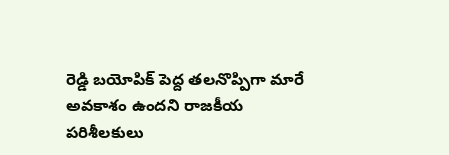రెడ్డి బయోపిక్ పెద్ద తలనొప్పిగా మారే అవకాశం ఉందని రాజకీయ పరిశీలకులు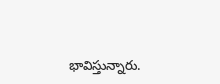భావిస్తున్నారు.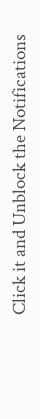Click it and Unblock the Notifications